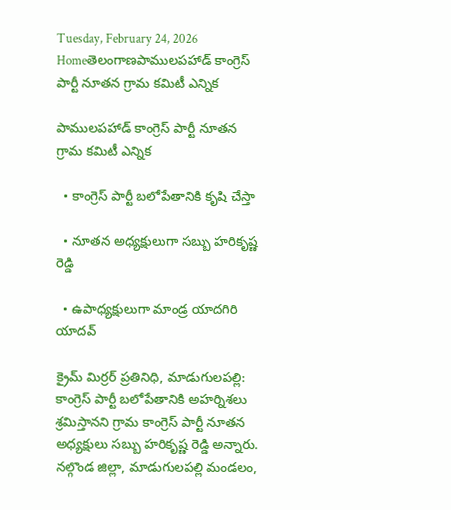Tuesday, February 24, 2026
Homeతెలంగాణపాములపహాడ్ కాంగ్రెస్ పార్టీ నూతన గ్రామ కమిటీ ఎన్నిక

పాములపహాడ్ కాంగ్రెస్ పార్టీ నూతన గ్రామ కమిటీ ఎన్నిక

  • కాంగ్రెస్ పార్టీ బలోపేతానికి కృషి చేస్తా

  • నూతన అధ్యక్షులుగా సబ్బు హరికృష్ణ రెడ్డి

  • ఉపాధ్యక్షులుగా మాండ్ర యాదగిరి యాదవ్

క్రైమ్ మిర్రర్ ప్రతినిధి, మాడుగులపల్లి: కాంగ్రెస్ పార్టీ బలోపేతానికి అహర్నిశలు శ్రమిస్తానని గ్రామ కాంగ్రెస్ పార్టీ నూతన అధ్యక్షులు సబ్బు హరికృష్ణ రెడ్డి అన్నారు. నల్గొండ జిల్లా, మాడుగులపల్లి మండలం,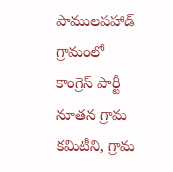పాములపహాడ్ గ్రామంలో కాంగ్రెస్ పార్టీ నూతన గ్రామ కమిటీని, గ్రామ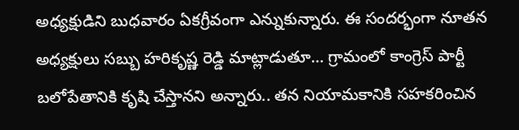అధ్యక్షుడిని బుధవారం ఏకగ్రీవంగా ఎన్నుకున్నారు. ఈ సందర్భంగా నూతన అధ్యక్షులు సబ్బు హరికృష్ణ రెడ్డి మాట్లాడుతూ… గ్రామంలో కాంగ్రెస్ పార్టీ బలోపేతానికి కృషి చేస్తానని అన్నారు.. తన నియామకానికి సహకరించిన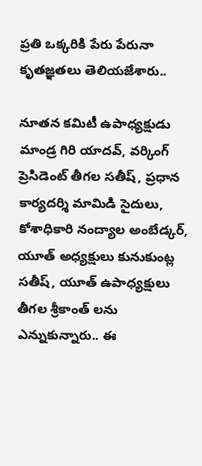ప్రతి ఒక్కరికి పేరు పేరునా కృతజ్ఞతలు తెలియజేశారు..

నూతన కమిటీ ఉపాధ్యక్షుడు మాండ్ర గిరి యాదవ్, వర్కింగ్ ప్రెసిడెంట్ తీగల సతీష్, ప్రధాన కార్యదర్శి మామిడి సైదులు, కోశాధికారి నంద్యాల అంబేడ్కర్, యూత్ అధ్యక్షులు కునుకుంట్ల సతీష్, యూత్ ఉపాధ్యక్షులు తీగల శ్రీకాంత్ లను ఎన్నుకున్నారు.. ఈ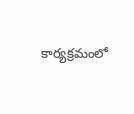కార్యక్రమంలో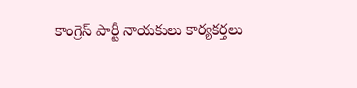కాంగ్రెస్ పార్టీ నాయకులు కార్యకర్తలు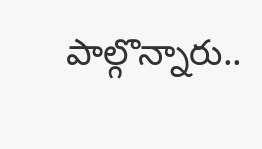పాల్గొన్నారు..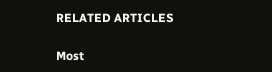RELATED ARTICLES

Most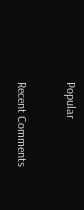Popular

Recent Comments